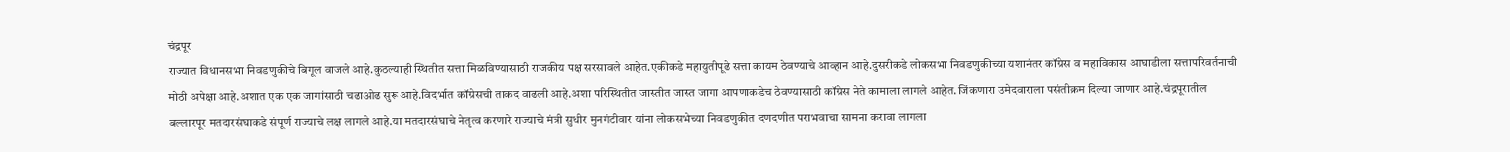चंद्रपूर
राज्यात विधानसभा निवडणुकीचे बिगूल वाजले आहे.कुठल्याही स्थितीत सत्ता मिळविण्यासाठी राजकीय पक्ष सरसावले आहेत.एकीकडे महायुतीपूढे सत्ता कायम ठेवण्याचे आव्हान आहे.दुसरीकडे लोकसभा निवडणुकीच्या यशानंतर कॉग्रेस व महाविकास आघाडीला सत्तापरिवर्तनाची मोठी अपेक्षा आहे.अशात एक एक जागांसाठी चढाओढ सुरू आहे.विदर्भात कॉग्रेसची ताकद वाढली आहे.अशा परिस्थितीत जास्तीत जास्त जागा आपणाकडेच ठेवण्यासाठी कॉग्रेस नेते कामाला लागले आहेत.जिंकणारा उमेदवाराला पसंतीक्रम दिल्या जाणार आहे.चंद्रपूरातील बल्लारपूर मतदारसंघाकडे संपूर्ण राज्याचे लक्ष लागले आहे.या मतदारसंघाचे नेतृत्व करणारे राज्याचे मंत्री सुधीर मुनगंटीवार यांना लोकसभेच्या निवडणुकीत दणदणीत पराभवाचा सामना करावा लागला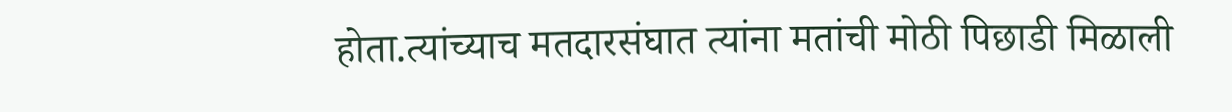होता.त्यांच्याच मतदारसंघात त्यांना मतांची मोठी पिछाडी मिळाली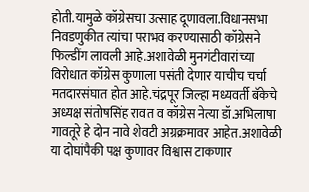होती.यामुळे कॉग्रेसचा उत्साह दूणावला.विधानसभा निवडणुकीत त्यांचा पराभव करण्यासाठी कॉग्रेसने फिल्डींग लावली आहे.अशावेळी मुनगंटीवारांच्या विरोधात कॉग्रेस कुणाला पसंती देणार याचीच चर्चा मतदारसंघात होत आहे.चंद्रपूर जिल्हा मध्यवर्ती बॅकेचे अध्यक्ष संतोषसिंह रावत व कॉग्रेस नेत्या डॉ.अभिलाषा गावतूरे हे दोन नावे शेवटी अग्रक्रमावर आहेत.अशावेळी या दोघांपैकी पक्ष कुणावर विश्वास टाकणार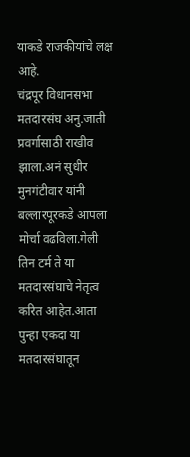याकडे राजकीयांचे लक्ष आहे.
चंद्रपूर विधानसभा मतदारसंघ अनु.जाती प्रवर्गासाठी राखीव झाला.अनं सुधीर मुनगंटीवार यांनी बल्लारपूरकडे आपला मोर्चा वढविला.गेली तिन टर्म ते या मतदारसंघाचे नेतृत्व करित आहेत.आता पुन्हा एकदा या मतदारसंघातून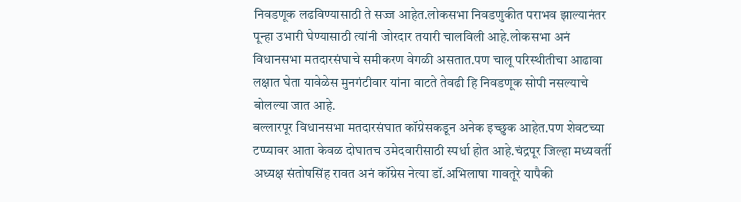निवडणूक लढविण्यासाठी ते सज्ज आहेत.लोकसभा निवडणुकीत पराभव झाल्यानंतर पून्हा उभारी घेण्यासाठी त्यांनी जोरदार तयारी चालविली आहे.लोकसभा अनं विधानसभा मतदारसंघाचे समीकरण वेगळी असतात.पण चालू परिस्थीतीचा आढावा लक्षात घेता यावेळेस मुनगंटीवार यांना वाटते तेवढी हि निवडणूक सोपी नसल्याचे बोलल्या जात आहे.
बल्लारपूर विधानसभा मतदारसंघात कॉग्रेसकडून अनेक इच्छुक आहेत.पण शेवटच्या टप्प्यावर आता केवळ दोघातच उमेदवारीसाठी स्पर्धा होत आहे.चंद्रपूर जिल्हा मध्यवर्ती अध्यक्ष संतोषसिंह रावत अनं कॉग्रेस नेत्या डॉ.अभिलाषा गावतूरे यापैकी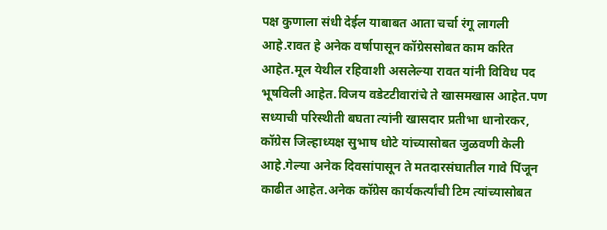पक्ष कुणाला संधी देईल याबाबत आता चर्चा रंगू लागली आहे.रावत हे अनेक वर्षापासून कॉग्रेससोबत काम करित आहेत.मूल येथील रहिवाशी असलेल्या रावत यांनी विविध पद भूषविली आहेत.विजय वडेटटीवारांचे ते खासमखास आहेत.पण सध्याची परिस्थीती बघता त्यांनी खासदार प्रतीभा धानोरकर, कॉग्रेस जिल्हाध्यक्ष सुभाष धोटे यांच्यासोबत जुळवणी केली आहे.गेल्या अनेक दिवसांपासून ते मतदारसंघातील गावे पिंजून काढीत आहेत.अनेक कॉग्रेस कार्यकर्त्यांची टिम त्यांच्यासोबत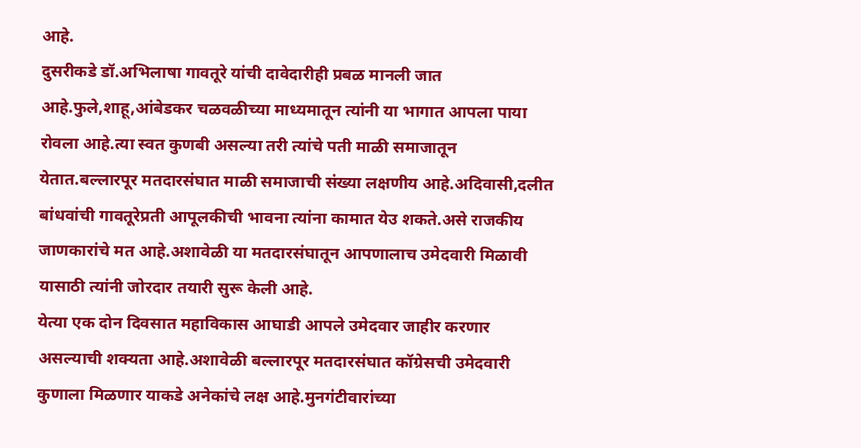आहे.
दुसरीकडे डॉ.अभिलाषा गावतूरे यांची दावेदारीही प्रबळ मानली जात आहे.फुले,शाहू,आंबेडकर चळवळीच्या माध्यमातून त्यांनी या भागात आपला पाया रोवला आहे.त्या स्वत कुणबी असल्या तरी त्यांचे पती माळी समाजातून येतात.बल्लारपूर मतदारसंघात माळी समाजाची संख्या लक्षणीय आहे.अदिवासी,दलीत बांधवांची गावतूरेप्रती आपूलकीची भावना त्यांना कामात येउ शकते.असे राजकीय जाणकारांचे मत आहे.अशावेळी या मतदारसंघातून आपणालाच उमेदवारी मिळावी यासाठी त्यांनी जोरदार तयारी सुरू केली आहे.
येत्या एक दोन दिवसात महाविकास आघाडी आपले उमेदवार जाहीर करणार असल्याची शक्यता आहे.अशावेळी बल्लारपूर मतदारसंघात कॉग्रेसची उमेदवारी कुणाला मिळणार याकडे अनेकांचे लक्ष आहे.मुनगंटीवारांच्या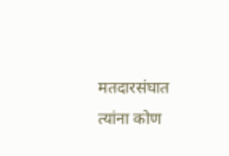मतदारसंघात त्यांना कोण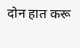दोन हात करू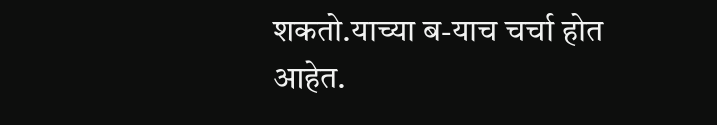शकतो.याच्या ब-याच चर्चा होत आहेत.